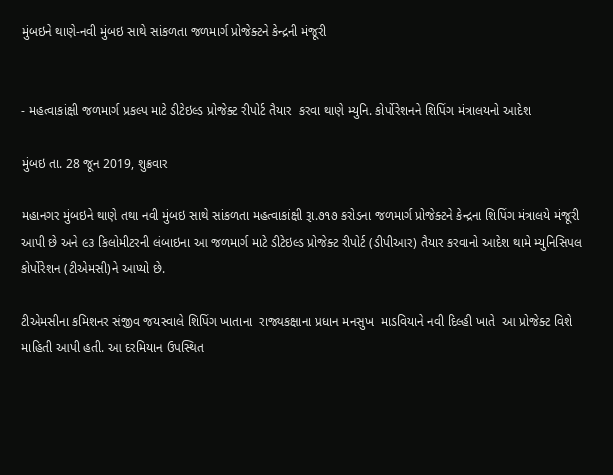મુંબઇને થાણે-નવી મુંબઇ સાથે સાંકળતા જળમાર્ગ પ્રોજેક્ટને કેન્દ્રની મંજૂરી


- મહત્વાકાંક્ષી જળમાર્ગ પ્રકલ્પ માટે ડીટેઇલ્ડ પ્રોજેક્ટ રીપોર્ટ તૈયાર  કરવા થાણે મ્યુનિ. કોર્પોરેશનને શિપિંગ મંત્રાલયનો આદેશ

મુંબઇ તા. 28 જૂન 2019, શુક્રવાર

મહાનગર મુંબઇને થાણે તથા નવી મુંબઇ સાથે સાંકળતા મહત્વાકાંક્ષી રૂા.૭૧૭ કરોડના જળમાર્ગ પ્રોજેક્ટને કેન્દ્રના શિપિંગ મંત્રાલયે મંજૂરી આપી છે અને ૯૩ કિલોમીટરની લંબાઇના આ જળમાર્ગ માટે ડીટેઇલ્ડ પ્રોજેક્ટ રીપોર્ટ (ડીપીઆર) તૈયાર કરવાનો આદેશ થામે મ્યુનિસિપલ કોર્પોરેશન (ટીએમસી)ને આપ્યો છે.

ટીએમસીના કમિશનર સંજીવ જયસ્વાલે શિપિંગ ખાતાના  રાજ્યકક્ષાના પ્રધાન મનસુખ  માડવિયાને નવી દિલ્હી ખાતે  આ પ્રોજેક્ટ વિશે માહિતી આપી હતી. આ દરમિયાન ઉપસ્થિત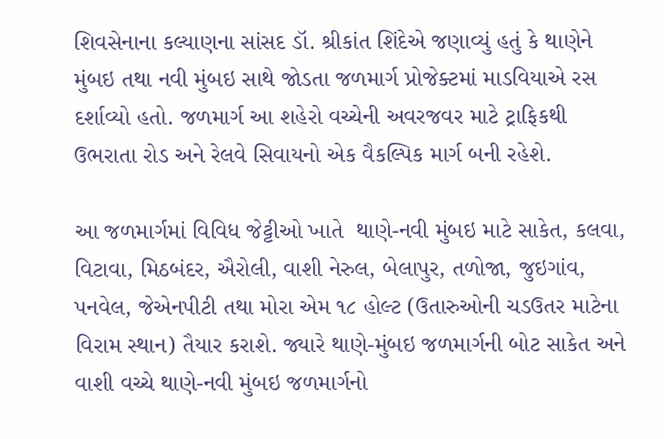શિવસેનાના કલ્યાણના સાંસદ ડૉ. શ્રીકાંત શિંદેએ જણાવ્યું હતું કે થાણેને મુંબઇ તથા નવી મુંબઇ સાથે જોડતા જળમાર્ગ પ્રોજેક્ટમાં માડવિયાએ રસ દર્શાવ્યો હતો. જળમાર્ગ આ શહેરો વચ્ચેની અવરજવર માટે ટ્રાફિકથી ઉભરાતા રોડ અને રેલવે સિવાયનો એક વૈકલ્પિક માર્ગ બની રહેશે.

આ જળમાર્ગમાં વિવિધ જેટ્ટીઓ ખાતે  થાણે-નવી મુંબઇ માટે સાકેત, કલવા, વિટાવા, મિઠબંદર, ઐરોલી, વાશી નેરુલ, બેલાપુર, તળોજા, જુઇગાંવ, પનવેલ, જેએનપીટી તથા મોરા એમ ૧૮ હોલ્ટ (ઉતારુઓની ચડઉતર માટેના વિરામ સ્થાન) તૈયાર કરાશે. જ્યારે થાણે-મુંબઇ જળમાર્ગની બોટ સાકેત અને વાશી વચ્ચે થાણે-નવી મુંબઇ જળમાર્ગનો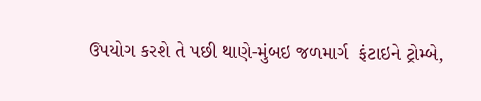ઉપયોગ કરશે તે પછી થાણે-મુંબઇ જળમાર્ગ  ફંટાઇને ટ્રોમ્બે,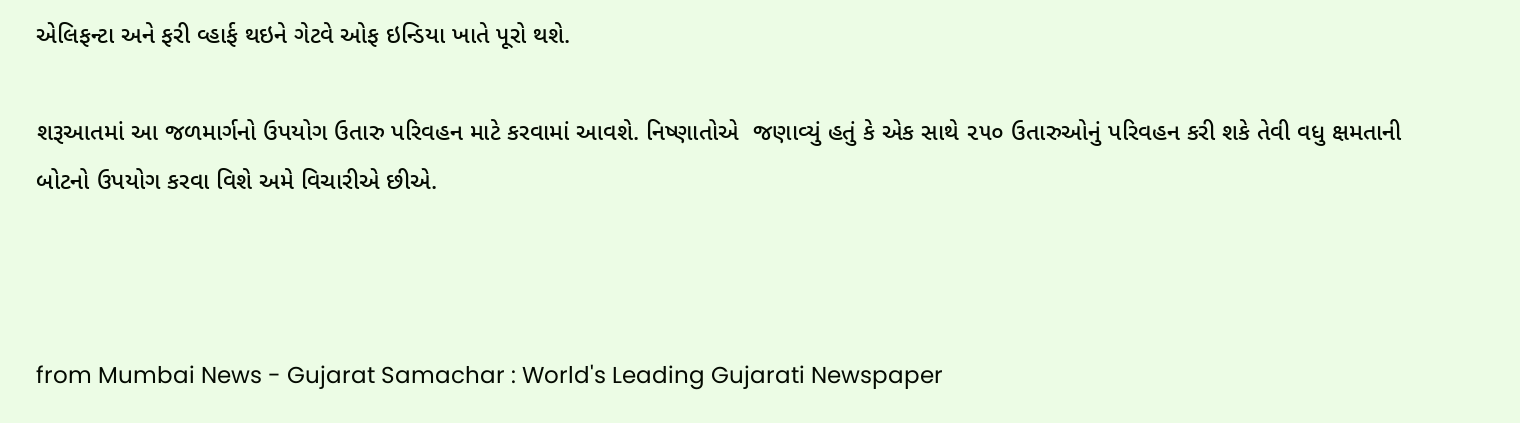એલિફન્ટા અને ફરી વ્હાર્ફ થઇને ગેટવે ઓફ ઇન્ડિયા ખાતે પૂરો થશે.

શરૂઆતમાં આ જળમાર્ગનો ઉપયોગ ઉતારુ પરિવહન માટે કરવામાં આવશે. નિષ્ણાતોએ  જણાવ્યું હતું કે એક સાથે ૨૫૦ ઉતારુઓનું પરિવહન કરી શકે તેવી વધુ ક્ષમતાની બોટનો ઉપયોગ કરવા વિશે અમે વિચારીએ છીએ.



from Mumbai News - Gujarat Samachar : World's Leading Gujarati Newspaper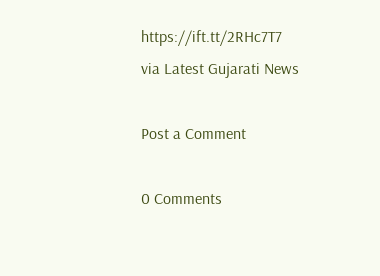https://ift.tt/2RHc7T7
via Latest Gujarati News

Post a Comment

0 Comments